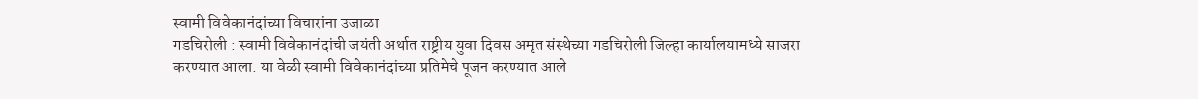स्वामी विवेकानंदांच्या विचारांना उजाळा
गडचिरोली : स्वामी विवेकानंदांची जयंती अर्थात राष्ट्रीय युवा दिवस अमृत संस्थेच्या गडचिरोली जिल्हा कार्यालयामध्ये साजरा करण्यात आला. या वेळी स्वामी विवेकानंदांच्या प्रतिमेचे पूजन करण्यात आले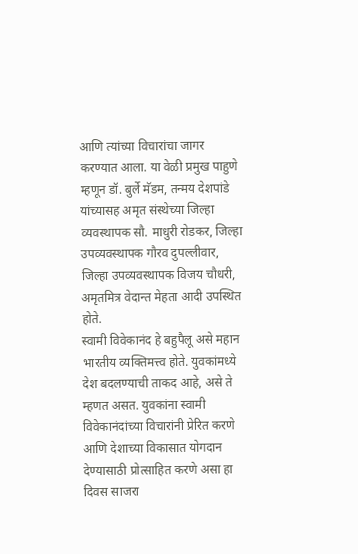आणि त्यांच्या विचारांचा जागर करण्यात आला. या वेळी प्रमुख पाहुणे म्हणून डॉ. बुर्ले मॅडम, तन्मय देशपांडे यांच्यासह अमृत संस्थेच्या जिल्हा व्यवस्थापक सौ. माधुरी रोडकर, जिल्हा उपव्यवस्थापक गौरव दुपल्लीवार, जिल्हा उपव्यवस्थापक विजय चौधरी, अमृतमित्र वेदान्त मेहता आदी उपस्थित होते.
स्वामी विवेकानंद हे बहुपैलू असे महान भारतीय व्यक्तिमत्त्व होते. युवकांमध्ये देश बदलण्याची ताकद आहे, असे ते म्हणत असत. युवकांना स्वामी विवेकानंदांच्या विचारांनी प्रेरित करणे आणि देशाच्या विकासात योगदान देण्यासाठी प्रोत्साहित करणे असा हा दिवस साजरा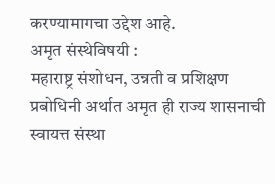करण्यामागचा उद्देश आहे.
अमृत संस्थेविषयी :
महाराष्ट्र संशोधन, उन्नती व प्रशिक्षण प्रबोधिनी अर्थात अमृत ही राज्य शासनाची स्वायत्त संस्था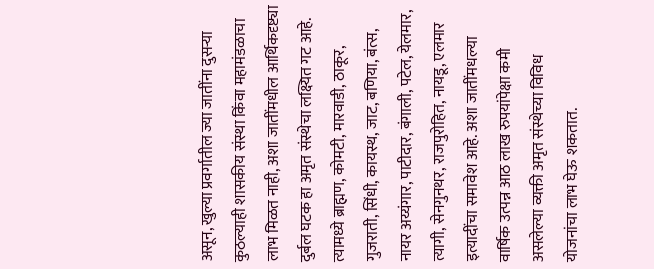असून, खुल्या प्रवर्गातील ज्या जातींना दुसऱ्या कुठल्याही शासकीय संस्था किंवा महामंडळाचा लाभ मिळत नाही, अशा जातींमधील आर्थिकदृष्ट्या दुर्बल घटक हा अमृत संस्थेचा लक्ष्यित गट आहे. त्यामध्ये ब्राह्मण, कोमटी, मारवाडी, ठाकूर, गुजराती, सिंधी, कायस्थ, जाट, बणिया, बंत्स, नायर अय्यंगार, पाटीदार, बंगाली, पटेल, येलमार, त्यागी, सेनगुनथर, राजपुरोहित, नायडू, एलमार इत्यादींचा समावेश आहे. अशा जातींमधल्या वार्षिक उत्पन्न आठ लाख रुपयांपेक्षा कमी असलेल्या व्यक्ती अमृत संस्थेच्या विविध योजनांचा लाभ घेऊ शकतात.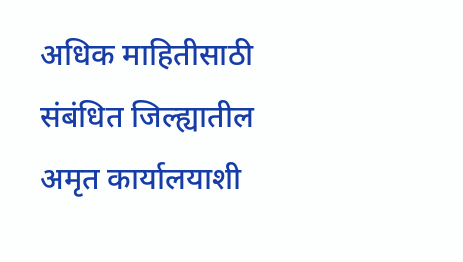अधिक माहितीसाठी संबंधित जिल्ह्यातील अमृत कार्यालयाशी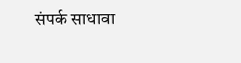संपर्क साधावा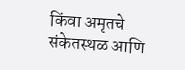किंवा अमृतचे संकेतस्थळ आणि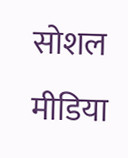सोशल मीडिया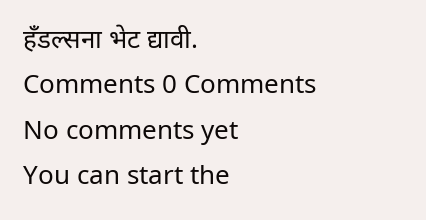हँडल्सना भेट द्यावी.
Comments 0 Comments
No comments yet
You can start the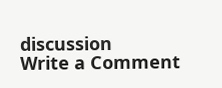discussion
Write a Comment